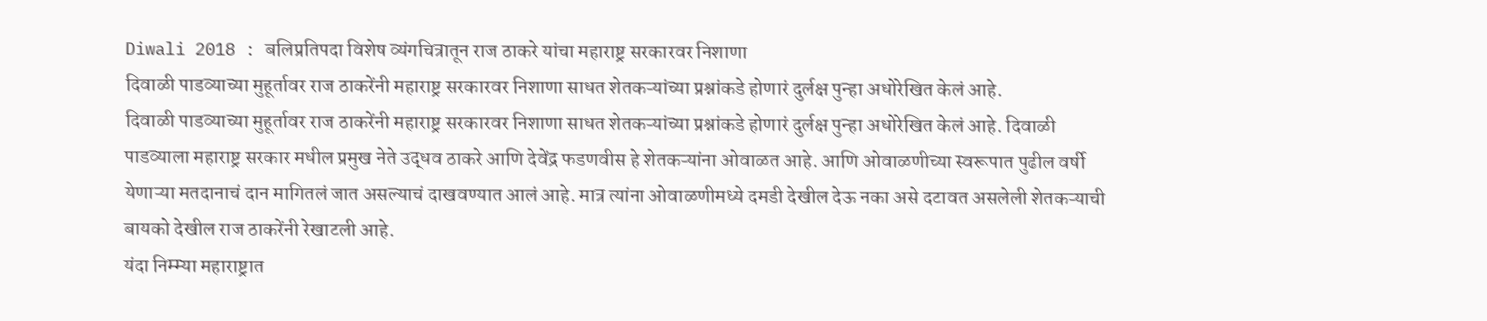Diwali 2018 : बलिप्रतिपदा विशेष व्यंगचित्रातून राज ठाकरे यांचा महाराष्ट्र सरकारवर निशाणा
दिवाळी पाडव्याच्या मुहूर्तावर राज ठाकरेंनी महाराष्ट्र सरकारवर निशाणा साधत शेतकऱ्यांच्या प्रश्नांकडे होणारं दुर्लक्ष पुन्हा अधोरेखित केलं आहे.
दिवाळी पाडव्याच्या मुहूर्तावर राज ठाकरेंनी महाराष्ट्र सरकारवर निशाणा साधत शेतकऱ्यांच्या प्रश्नांकडे होणारं दुर्लक्ष पुन्हा अधोरेखित केलं आहे. दिवाळी पाडव्याला महाराष्ट्र सरकार मधील प्रमुख नेते उद्धव ठाकरे आणि देवेंद्र फडणवीस हे शेतकऱ्यांना ओवाळत आहे. आणि ओवाळणीच्या स्वरूपात पुढील वर्षी येणाऱ्या मतदानाचं दान मागितलं जात असल्याचं दाखवण्यात आलं आहे. मात्र त्यांना ओवाळणीमध्ये दमडी देखील देऊ नका असे दटावत असलेली शेतकऱ्याची बायको देखील राज ठाकरेंनी रेखाटली आहे.
यंदा निम्म्या महाराष्ट्रात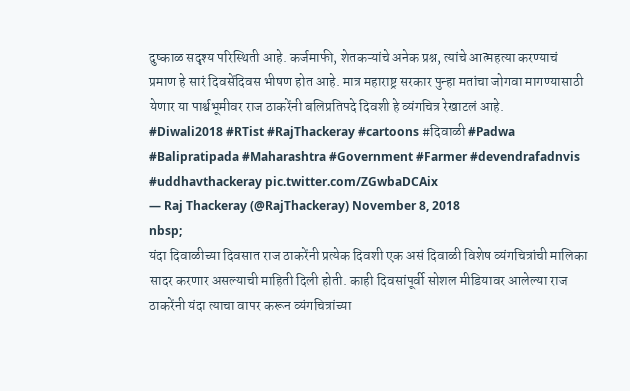दुष्काळ सदृश्य परिस्थिती आहे. कर्जमाफी, शेतकऱ्यांचे अनेक प्रश्न, त्यांचे आत्महत्या करण्याचं प्रमाण हे सारं दिवसेंदिवस भीषण होत आहे. मात्र महाराष्ट्र सरकार पुन्हा मतांचा जोगवा मागण्यासाठी येणार या पार्श्वभूमीवर राज ठाकरेंनी बलिप्रतिपदे दिवशी हे व्यंगचित्र रेखाटलं आहे.
#Diwali2018 #RTist #RajThackeray #cartoons #दिवाळी #Padwa #Balipratipada #Maharashtra #Government #Farmer #devendrafadnvis #uddhavthackeray pic.twitter.com/ZGwbaDCAix
— Raj Thackeray (@RajThackeray) November 8, 2018
nbsp;
यंदा दिवाळीच्या दिवसात राज ठाकरेंनी प्रत्येक दिवशी एक असं दिवाळी विशेष व्यंगचित्रांची मालिका सादर करणार असल्याची माहिती दिली होती. काही दिवसांपूर्वी सोशल मीडियावर आलेल्या राज ठाकरेंनी यंदा त्याचा वापर करून व्यंगचित्रांच्या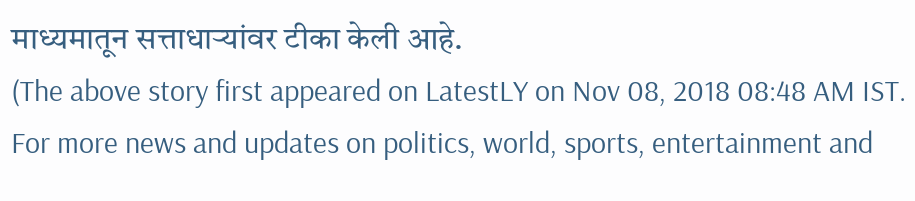माध्यमातून सत्ताधाऱ्यांवर टीका केली आहे.
(The above story first appeared on LatestLY on Nov 08, 2018 08:48 AM IST. For more news and updates on politics, world, sports, entertainment and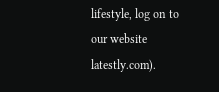lifestyle, log on to our website latestly.com).